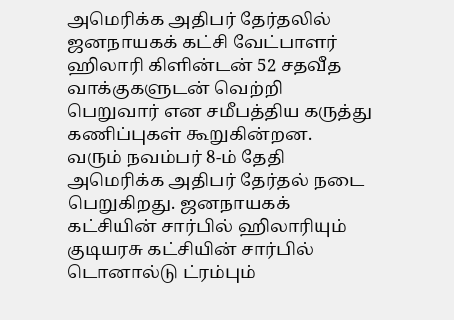அமெரிக்க அதிபர் தேர்தலில் ஜனநாயகக் கட்சி வேட்பாளர் ஹிலாரி கிளின்டன் 52 சதவீத வாக்குகளுடன் வெற்றி பெறுவார் என சமீபத்திய கருத்து கணிப்புகள் கூறுகின்றன.
வரும் நவம்பர் 8-ம் தேதி அமெரிக்க அதிபர் தேர்தல் நடை பெறுகிறது. ஜனநாயகக் கட்சியின் சார்பில் ஹிலாரியும் குடியரசு கட்சியின் சார்பில் டொனால்டு ட்ரம்பும்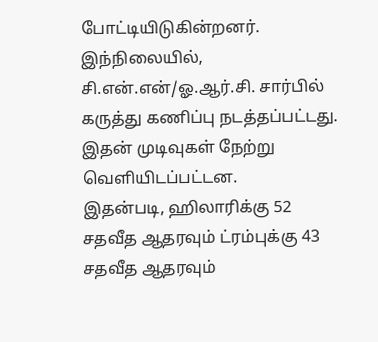போட்டியிடுகின்றனர். இந்நிலையில், சி.என்.என்/ஓ.ஆர்.சி. சார்பில் கருத்து கணிப்பு நடத்தப்பட்டது. இதன் முடிவுகள் நேற்று வெளியிடப்பட்டன.
இதன்படி, ஹிலாரிக்கு 52 சதவீத ஆதரவும் ட்ரம்புக்கு 43 சதவீத ஆதரவும்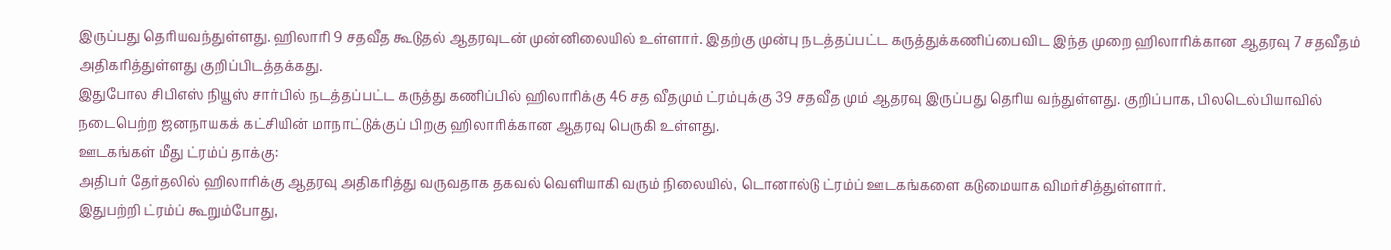இருப்பது தெரியவந்துள்ளது. ஹிலாரி 9 சதவீத கூடுதல் ஆதரவுடன் முன்னிலையில் உள்ளார். இதற்கு முன்பு நடத்தப்பட்ட கருத்துக்கணிப்பைவிட இந்த முறை ஹிலாரிக்கான ஆதரவு 7 சதவீதம் அதிகரித்துள்ளது குறிப்பிடத்தக்கது.
இதுபோல சிபிஎஸ் நியூஸ் சார்பில் நடத்தப்பட்ட கருத்து கணிப்பில் ஹிலாரிக்கு 46 சத வீதமும் ட்ரம்புக்கு 39 சதவீத மும் ஆதரவு இருப்பது தெரிய வந்துள்ளது. குறிப்பாக, பிலடெல்பியாவில் நடைபெற்ற ஜனநாயகக் கட்சியின் மாநாட்டுக்குப் பிறகு ஹிலாரிக்கான ஆதரவு பெருகி உள்ளது.
ஊடகங்கள் மீது ட்ரம்ப் தாக்கு:
அதிபர் தேர்தலில் ஹிலாரிக்கு ஆதரவு அதிகரித்து வருவதாக தகவல் வெளியாகி வரும் நிலையில், டொனால்டு ட்ரம்ப் ஊடகங்களை கடுமையாக விமர்சித்துள்ளார்.
இதுபற்றி ட்ரம்ப் கூறும்போது,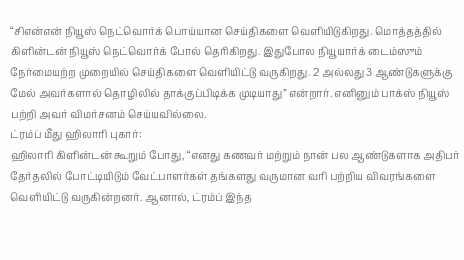“சிஎன்என் நியூஸ் நெட்வொர்க் பொய்யான செய்திகளை வெளியிடுகிறது. மொத்தத்தில் கிளின்டன் நியூஸ் நெட்வொர்க் போல் தெரிகிறது. இதுபோல நியூயார்க் டைம்ஸும் நேர்மையற்ற முறையில் செய்திகளை வெளியிட்டு வருகிறது. 2 அல்லது 3 ஆண்டுகளுக்கு மேல் அவர்களால் தொழிலில் தாக்குப்பிடிக்க முடியாது” என்றார். எனினும் பாக்ஸ் நியூஸ் பற்றி அவர் விமர்சனம் செய்யவில்லை.
ட்ரம்ப் மீது ஹிலாரி புகார்:
ஹிலாரி கிளின்டன் கூறும் போது, “எனது கணவர் மற்றும் நான் பல ஆண்டுகளாக அதிபர் தேர்தலில் போட்டியிடும் வேட்பாளர்கள் தங்களது வருமான வரி பற்றிய விவரங்களை வெளியிட்டு வருகின்றனர். ஆனால், ட்ரம்ப் இந்த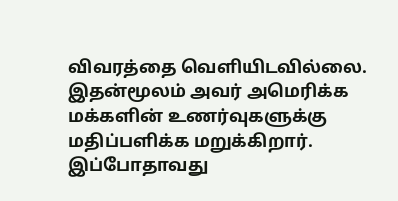விவரத்தை வெளியிடவில்லை. இதன்மூலம் அவர் அமெரிக்க மக்களின் உணர்வுகளுக்கு மதிப்பளிக்க மறுக்கிறார். இப்போதாவது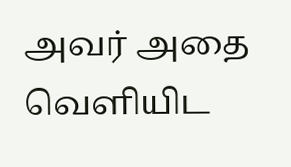அவர் அதை வெளியிட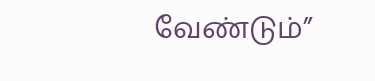வேண்டும்”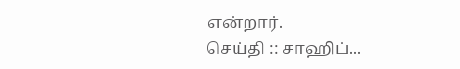என்றார்.
செய்தி :: சாஹிப்...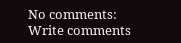No comments:
Write comments